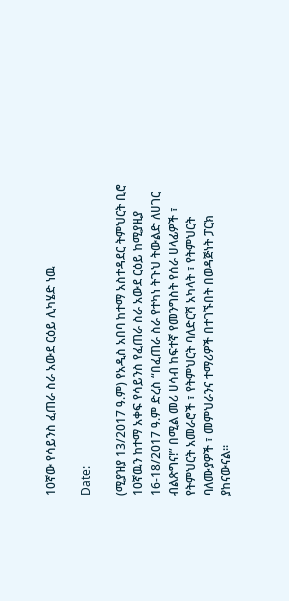10ኛው የሳይንስ ፈጠራ ስራ አውደ ርዕይ ሊካሄድ ነዉ

Date:

(ሚያዝያ 13/2017 ዓ.ም) የአዲስ አበባ ከተማ አስተዳደር ትምህርት ቢሮ 10ኛዉን ከተማ አቀፍ የሳይንስ የፈጠራ ስራ አውደ ርዕይ ከሚያዚያ 16-18/2017 ዓ.ም ድረስ “በፈጠራ ስራ የተካነ ትጉህ ትውልድ ለሀገር ብልጽግና!” በሚል መሪ ሀሳብ ከፍተኛ የመንግስት የሰራ ሀላፊዎች ፣ የትምህርት አመራሮች ፣ የትምህርት ባለድርሻ አካላት ፣ የትምህርት ባለሙያዎች ፣ መምህራንና ተማሪዎች በተገኙበት በወዳጅነት ፓርክ ያከናውናል፡፡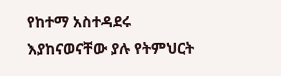የከተማ አስተዳደሩ እያከናወናቸው ያሉ የትምህርት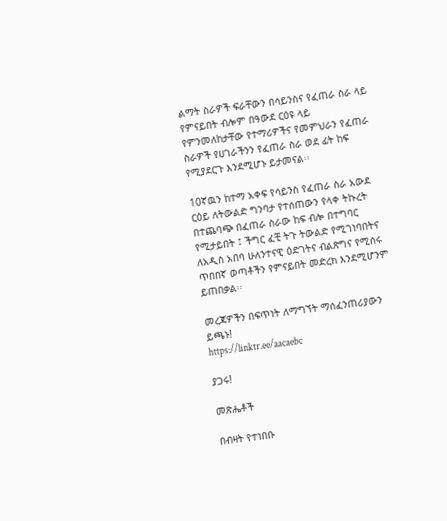ልማት ስራዎች ፍራቸውን በሳይንስና የፈጠራ ስራ ላይ የምናይበት ብሎም በዓውደ ርዕዩ ላይ የምንመለከታቸው የተማሪዎችና የመምህራን የፈጠራ ስራዎች የሀገራችንን የፈጠራ ስራ ወደ ፊት ከፍ የሚያደርጉ እንደሚሆኑ ይታመናል፡፡

10ኛዉን ከተማ አቀፍ የሳይንስ የፈጠራ ስራ አውደ ርዕይ ለትውልድ ግንባታ የተሰጠውን የላቀ ትኩረት በተጨባጭ በፈጠራ ስራው ከፍ ብሎ በተግባር የሚታይበት ፤ ችግር ፈቺ ትጉ ትውልድ የሚገነባበትና ለአዲስ አበባ ሁለንተናዊ ዕድገትና ብልጽግና የሚሰሩ ጥበበኛ ወጣቶችን የምናይበት መድረክ እንደሚሆንም ይጠበቃል፡፡

መረጃዎችን በፍጥነት ለማግኘት ማሰፈንጠሪያውን ይጫኑ!
https://linktr.ee/aacaebc

ያጋሩ!

መጽሔቶች

በብዛት የተነበቡ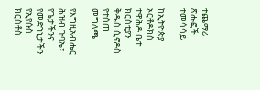ተጨማሪ ጽሑፎች
ተመሳሳይ

ከኢትዮጵያ ኦርቶዶክስ ተዋሕዶ ቤተ ክርስቲያን ቅዱስ ሲኖዶስ የተሰጠ መግለጫ

የእግዚአብሔር ሕዝብ ጉባኤ፣ የጌታችንና የመድኀኒታችን የኢየሱስ ክርስቶስ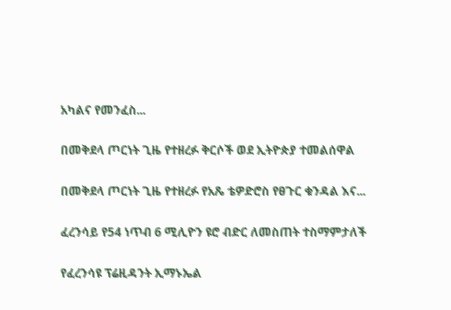አካልና የመንፈስ...

በመቅደላ ጦርነት ጊዜ የተዘረፉ ቅርሶች ወደ ኢትዮጵያ ተመልሰዋል

በመቅደላ ጦርነት ጊዜ የተዘረፉ የአጼ ቴዎድሮስ የፀጉር ቁንዳል እና...

ፈረንሳይ የ54 ነጥብ 6 ሚሊዮን ዩሮ ብድር ለመስጠት ተስማምታለች

የፈረንሳዩ ፕሬዚዳንት ኢማኑኤል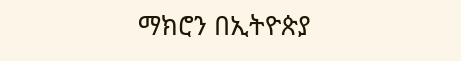ማክሮን በኢትዮጵያ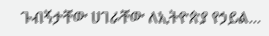ጉብኝታቸው ሀገራቸው ለኢትዮጵያ የኃይል...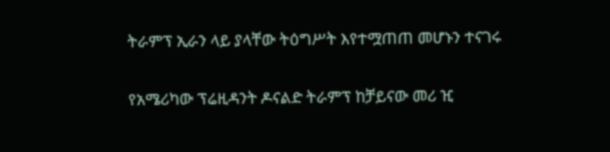ትራምፕ ኢራን ላይ ያላቸው ትዕግሥት እየተሟጠጠ መሆኑን ተናገሩ

የአሜሪካው ፕሬዚዳንት ዶናልድ ትራምፕ ከቻይናው መሪ ዢ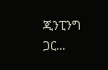ጂንፒንግ ጋር...